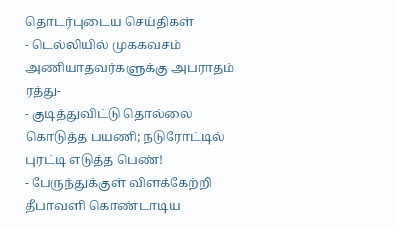தொடர்புடைய செய்திகள்
- டெல்லியில் முககவசம் அணியாதவர்களுக்கு அபராதம் ரத்து-
- குடித்துவிட்டு தொல்லை கொடுத்த பயணி; நடுரோட்டில் புரட்டி எடுத்த பெண்!
- பேருந்துக்குள் விளக்கேற்றி தீபாவளி கொண்டாடிய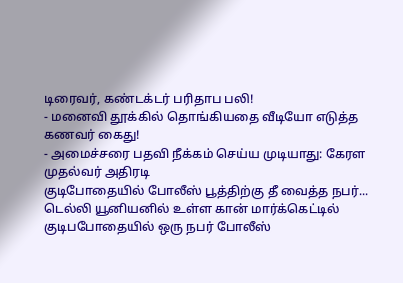டிரைவர், கண்டக்டர் பரிதாப பலி!
- மனைவி தூக்கில் தொங்கியதை வீடியோ எடுத்த கணவர் கைது!
- அமைச்சரை பதவி நீக்கம் செய்ய முடியாது: கேரள முதல்வர் அதிரடி
குடிபோதையில் போலீஸ் பூத்திற்கு தீ வைத்த நபர்...
டெல்லி யூனியனில் உள்ள கான் மார்க்கெட்டில் குடிபபோதையில் ஒரு நபர் போலீஸ்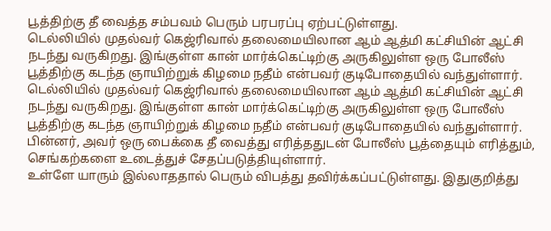பூத்திற்கு தீ வைத்த சம்பவம் பெரும் பரபரப்பு ஏற்பட்டுள்ளது.
டெல்லியில் முதல்வர் கெஜ்ரிவால் தலைமையிலான ஆம் ஆத்மி கட்சியின் ஆட்சி நடந்து வருகிறது. இங்குள்ள கான் மார்க்கெட்டிற்கு அருகிலுள்ள ஒரு போலீஸ் பூத்திற்கு கடந்த ஞாயிற்றுக் கிழமை நதீம் என்பவர் குடிபோதையில் வந்துள்ளார்.
டெல்லியில் முதல்வர் கெஜ்ரிவால் தலைமையிலான ஆம் ஆத்மி கட்சியின் ஆட்சி நடந்து வருகிறது. இங்குள்ள கான் மார்க்கெட்டிற்கு அருகிலுள்ள ஒரு போலீஸ் பூத்திற்கு கடந்த ஞாயிற்றுக் கிழமை நதீம் என்பவர் குடிபோதையில் வந்துள்ளார்.
பின்னர், அவர் ஒரு பைக்கை தீ வைத்து எரித்ததுடன் போலீஸ் பூத்தையும் எரித்தும், செங்கற்களை உடைத்துச் சேதப்படுத்தியுள்ளார்.
உள்ளே யாரும் இல்லாததால் பெரும் விபத்து தவிர்க்கப்பட்டுள்ளது. இதுகுறித்து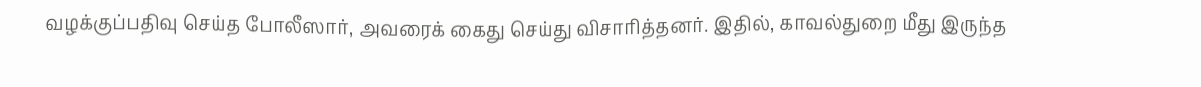வழக்குப்பதிவு செய்த போலீஸார், அவரைக் கைது செய்து விசாரித்தனர். இதில், காவல்துறை மீது இருந்த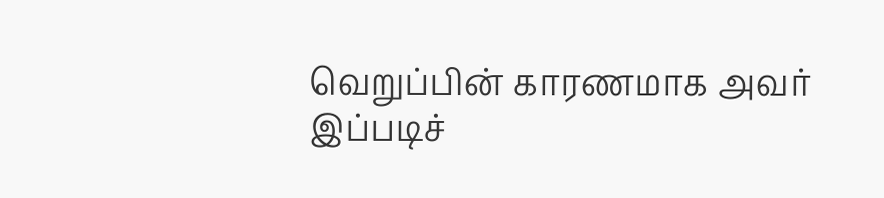வெறுப்பின் காரணமாக அவர் இப்படிச்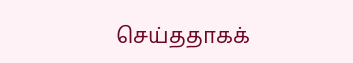செய்ததாகக்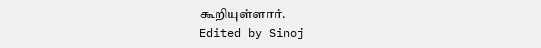கூறியுள்ளார்.
Edited by Sinoj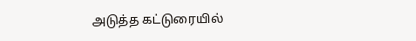அடுத்த கட்டுரையில்